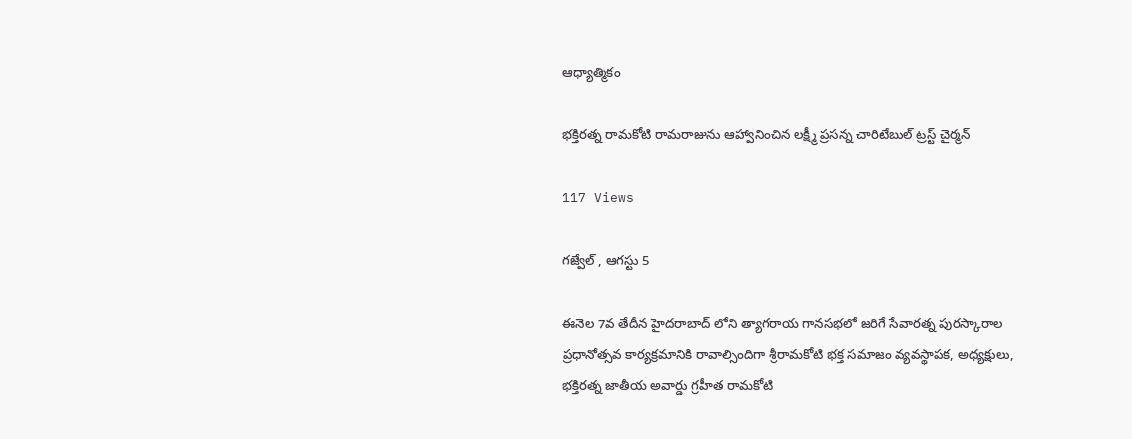ఆధ్యాత్మికం

భక్తిరత్న రామకోటి రామరాజును ఆహ్వానించిన లక్ష్మీ ప్రసన్న చారిటేబుల్ ట్రస్ట్ చైర్మన్

117 Views

గజ్వేల్ , ఆగస్టు 5

ఈనెల 7వ తేదీన హైదరాబాద్ లోని త్యాగరాయ గానసభలో జరిగే సేవారత్న పురస్కారాల ప్రధానోత్సవ కార్యక్రమానికి రావాల్సిందిగా శ్రీరామకోటి భక్త సమాజం వ్యవస్థాపక, అధ్యక్షులు, భక్తిరత్న జాతీయ అవార్డు గ్రహీత రామకోటి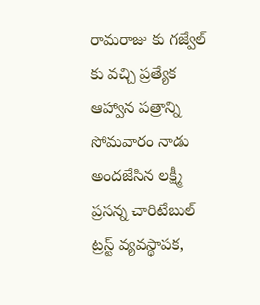రామరాజు కు గజ్వేల్ కు వచ్చి ప్రత్యేక ఆహ్వాన పత్రాన్ని సోమవారం నాడు అందజేసిన లక్ష్మీ ప్రసన్న చారిటేబుల్ ట్రస్ట్ వ్యవస్థాపక,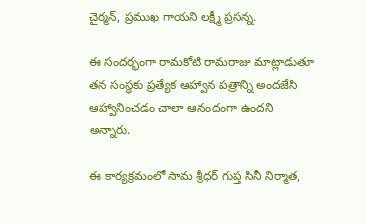చైర్మన్, ప్రముఖ గాయని లక్ష్మీ ప్రసన్న.

ఈ సందర్భంగా రామకోటి రామరాజు మాట్లాడుతూ తన సంస్థకు ప్రత్యేక ఆహ్వాన పత్రాన్ని అందజేసి ఆహ్వానించడం చాలా ఆనందంగా ఉందని అన్నారు.

ఈ కార్యక్రమంలో సామ శ్రీధర్ గుప్త సినీ నిర్మాత,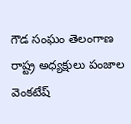గౌడ సంఘం తెలంగాణ రాష్ట్ర అధ్యక్షులు పంజాల వెంకటేష్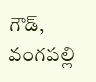గౌడ్, వంగపల్లి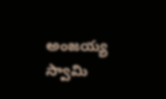అంజయ్య స్వామి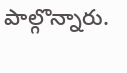పాల్గొన్నారు.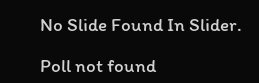No Slide Found In Slider.

Poll not found